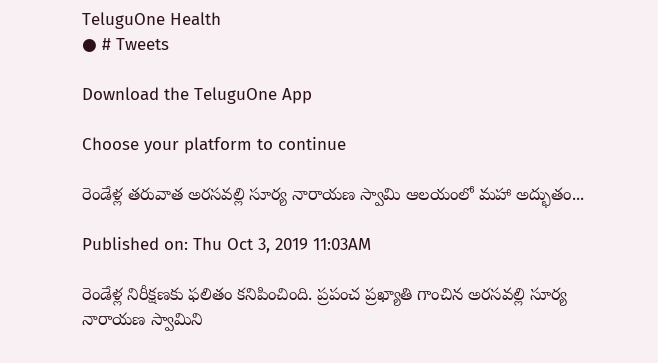TeluguOne Health
● # Tweets

Download the TeluguOne App

Choose your platform to continue

రెండేళ్ల తరువాత అరసవల్లి సూర్య నారాయణ స్వామి ఆలయంలో మహా అద్భుతం...

Published on: Thu Oct 3, 2019 11:03AM

రెండేళ్ల నిరీక్షణకు ఫలితం కనిపించింది. ప్రపంచ ప్రఖ్యాతి గాంచిన అరసవల్లి సూర్య నారాయణ స్వామిని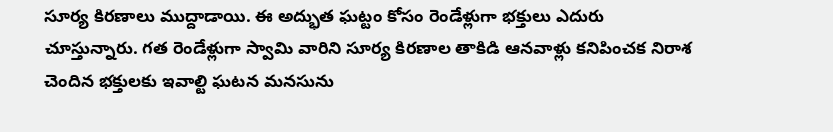సూర్య కిరణాలు ముద్దాడాయి. ఈ అద్భుత ఘట్టం కోసం రెండేళ్లుగా భక్తులు ఎదురు చూస్తున్నారు. గత రెండేళ్లుగా స్వామి వారిని సూర్య కిరణాల తాకిడి ఆనవాళ్లు కనిపించక నిరాశ చెందిన భక్తులకు ఇవాల్టి ఘటన మనసును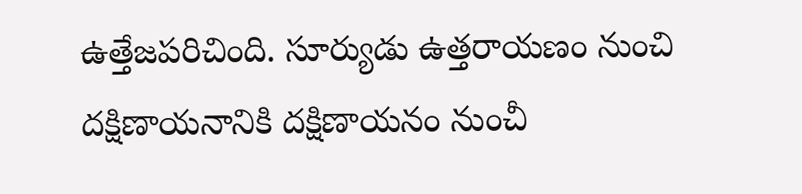ఉత్తేజపరిచింది. సూర్యుడు ఉత్తరాయణం నుంచి దక్షిణాయనానికి దక్షిణాయనం నుంచీ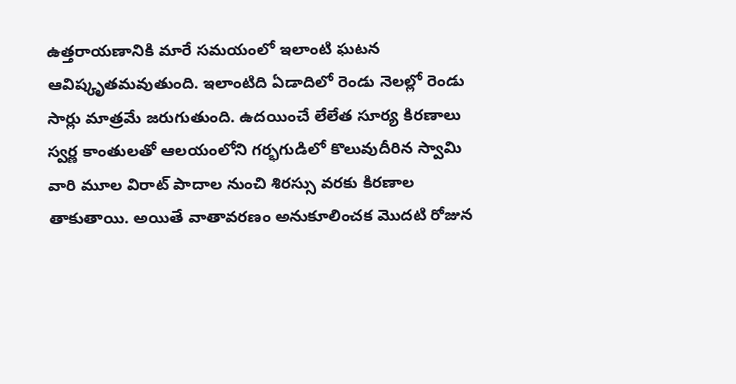ఉత్తరాయణానికి మారే సమయంలో ఇలాంటి ఘటన ఆవిష్కృతమవుతుంది. ఇలాంటిది ఏడాదిలో రెండు నెలల్లో రెండు సార్లు మాత్రమే జరుగుతుంది. ఉదయించే లేలేత సూర్య కిరణాలు స్వర్ణ కాంతులతో ఆలయంలోని గర్భగుడిలో కొలువుదీరిన స్వామి వారి మూల విరాట్ పాదాల నుంచి శిరస్సు వరకు కిరణాల తాకుతాయి. అయితే వాతావరణం అనుకూలించక మొదటి రోజున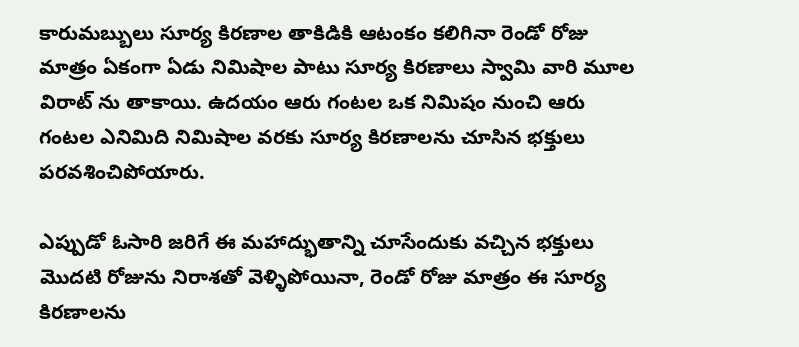కారుమబ్బులు సూర్య కిరణాల తాకిడికి ఆటంకం కలిగినా రెండో రోజు మాత్రం ఏకంగా ఏడు నిమిషాల పాటు సూర్య కిరణాలు స్వామి వారి మూల విరాట్ ను తాకాయి. ఉదయం ఆరు గంటల ఒక నిమిషం నుంచి ఆరు గంటల ఎనిమిది నిమిషాల వరకు సూర్య కిరణాలను చూసిన భక్తులు పరవశించిపోయారు.

ఎప్పుడో ఓసారి జరిగే ఈ మహాద్భుతాన్ని చూసేందుకు వచ్చిన భక్తులు మొదటి రోజును నిరాశతో వెళ్ళిపోయినా, రెండో రోజు మాత్రం ఈ సూర్య కిరణాలను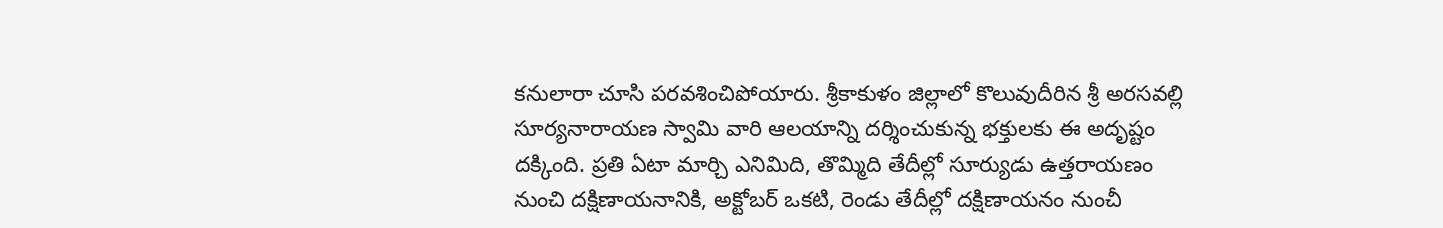కనులారా చూసి పరవశించిపోయారు. శ్రీకాకుళం జిల్లాలో కొలువుదీరిన శ్రీ అరసవల్లి సూర్యనారాయణ స్వామి వారి ఆలయాన్ని దర్శించుకున్న భక్తులకు ఈ అదృష్టం దక్కింది. ప్రతి ఏటా మార్చి ఎనిమిది, తొమ్మిది తేదీల్లో సూర్యుడు ఉత్తరాయణం నుంచి దక్షిణాయనానికి, అక్టోబర్ ఒకటి, రెండు తేదీల్లో దక్షిణాయనం నుంచీ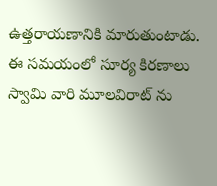ఉత్తరాయణానికి మారుతుంటాడు. ఈ సమయంలో సూర్య కిరణాలు స్వామి వారి మూలవిరాట్ ను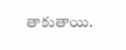తాకుతాయి.